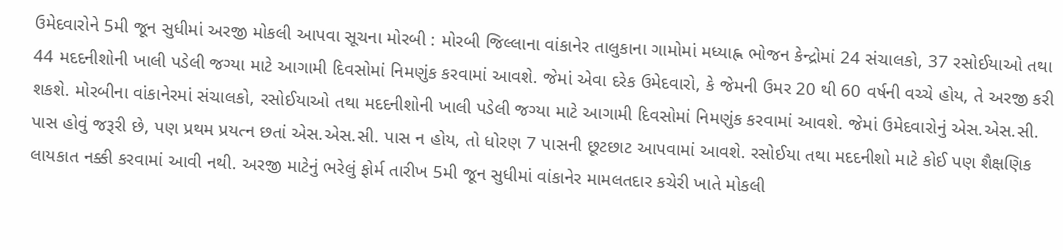ઉમેદવારોને 5મી જૂન સુધીમાં અરજી મોકલી આપવા સૂચના મોરબી : મોરબી જિલ્લાના વાંકાનેર તાલુકાના ગામોમાં મધ્યાહ્ન ભોજન કેન્દ્રોમાં 24 સંચાલકો, 37 રસોઈયાઓ તથા 44 મદદનીશોની ખાલી પડેલી જગ્યા માટે આગામી દિવસોમાં નિમણુંક કરવામાં આવશે. જેમાં એવા દરેક ઉમેદવારો, કે જેમની ઉમર 20 થી 60 વર્ષની વચ્ચે હોય, તે અરજી કરી શકશે. મોરબીના વાંકાનેરમાં સંચાલકો, રસોઈયાઓ તથા મદદનીશોની ખાલી પડેલી જગ્યા માટે આગામી દિવસોમાં નિમણુંક કરવામાં આવશે. જેમાં ઉમેદવારોનું એસ.એસ.સી. પાસ હોવું જરૂરી છે, પણ પ્રથમ પ્રયત્ન છતાં એસ.એસ.સી. પાસ ન હોય, તો ધોરણ 7 પાસની છૂટછાટ આપવામાં આવશે. રસોઈયા તથા મદદનીશો માટે કોઈ પણ શૈક્ષણિક લાયકાત નક્કી કરવામાં આવી નથી. અરજી માટેનું ભરેલું ફોર્મ તારીખ 5મી જૂન સુધીમાં વાંકાનેર મામલતદાર કચેરી ખાતે મોકલી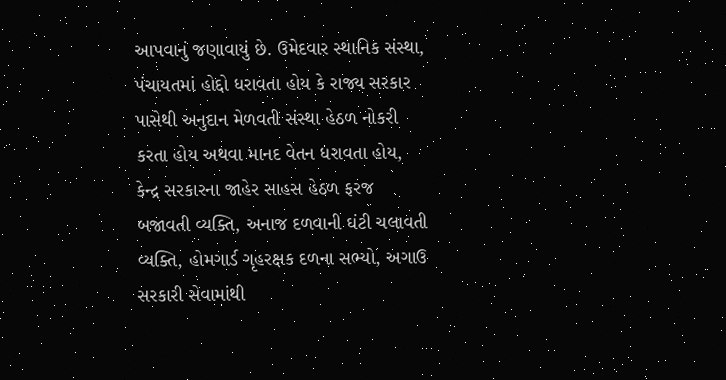આપવાનું જણાવાયું છે. ઉમેદવાર સ્થાનિક સંસ્થા, પંચાયતમાં હોદ્દો ધરાવતા હોય કે રાજ્ય સરકાર પાસેથી અનુદાન મેળવતી સંસ્થા હેઠળ નોકરી કરતા હોય અથવા માનદ વેતન ધરાવતા હોય, કેન્દ્ર સરકારના જાહેર સાહસ હેઠળ ફરજ બજાવતી વ્યક્તિ, અનાજ દળવાની ઘંટી ચલાવતી વ્યક્તિ, હોમગાર્ડ ગૃહરક્ષક દળના સભ્યો, અગાઉ સરકારી સેવામાંથી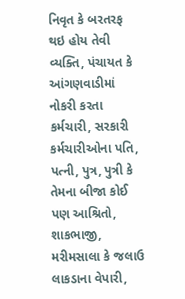નિવૃત કે બરતરફ થઇ હોય તેવી વ્યક્તિ, પંચાયત કે આંગણવાડીમાં નોકરી કરતા કર્મચારી, સરકારી કર્મચારીઓના પતિ, પત્ની, પુત્ર, પુત્રી કે તેમના બીજા કોઈ પણ આશ્રિતો, શાકભાજી, મરીમસાલા કે જલાઉ લાકડાના વેપારી,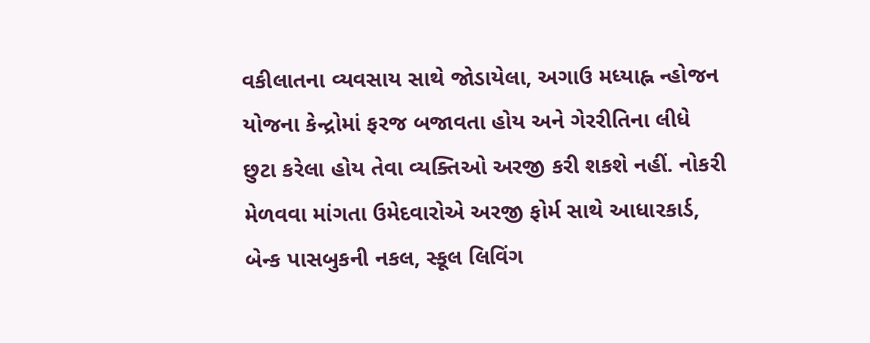વકીલાતના વ્યવસાય સાથે જોડાયેલા, અગાઉ મધ્યાહ્ન ન્હોજન યોજના કેન્દ્રોમાં ફરજ બજાવતા હોય અને ગેરરીતિના લીધે છુટા કરેલા હોય તેવા વ્યક્તિઓ અરજી કરી શકશે નહીં. નોકરી મેળવવા માંગતા ઉમેદવારોએ અરજી ફોર્મ સાથે આધારકાર્ડ, બેન્ક પાસબુકની નકલ, સ્કૂલ લિવિંગ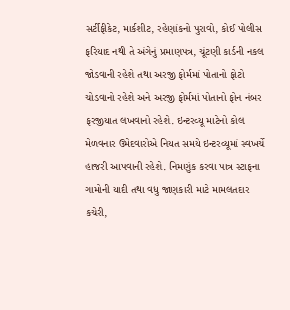સર્ટીફીકેટ, માર્કશીટ, રહેણાંકનો પુરાવો, કોઈ પોલીસ ફરિયાદ નથી તે અંગેનું પ્રમાણપત્ર, ચૂંટણી કાર્ડની નકલ જોડવાની રહેશે તથા અરજી ફોર્મમાં પોતાનો ફોટો ચોડવાનો રહેશે અને અરજી ફોર્મમાં પોતાનો ફોન નંબર ફરજીયાત લખવાનો રહેશે. ઇન્ટરવ્યૂ માટેનો કોલ મેળવનાર ઉમેદવારોએ નિયત સમયે ઇન્ટરવ્યૂમાં સ્વખર્ચે હાજરી આપવાની રહેશે. નિમણુંક કરવા પાત્ર સ્ટાફના ગામોની યાદી તથા વધુ જાણકારી માટે મામલતદાર કચેરી,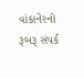વાંકાનેરનો રૂબરૂ સંપર્ક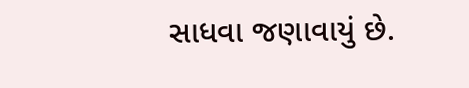સાધવા જણાવાયું છે.